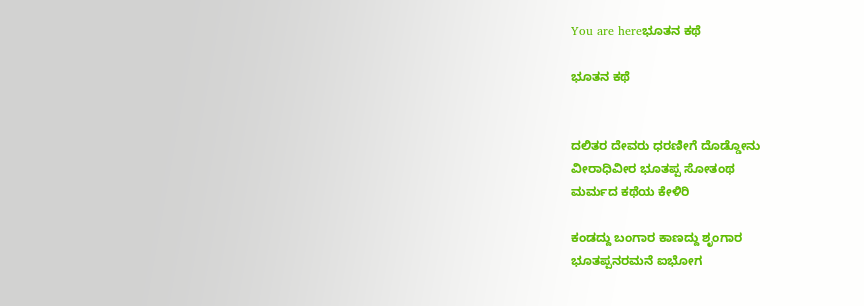You are hereಭೂತನ ಕಥೆ

ಭೂತನ ಕಥೆ


ದಲಿತರ ದೇವರು ಧರಣೀಗೆ ದೊಡ್ಡೋನು
ವೀರಾಧಿವೀರ ಭೂತಪ್ಪ ಸೋತಂಥ
ಮರ್ಮದ ಕಥೆಯ ಕೇಳಿರಿ

ಕಂಡದ್ದು ಬಂಗಾರ ಕಾಣದ್ದು ಶೃಂಗಾರ
ಭೂತಪ್ಪನರಮನೆ ಐಭೋಗ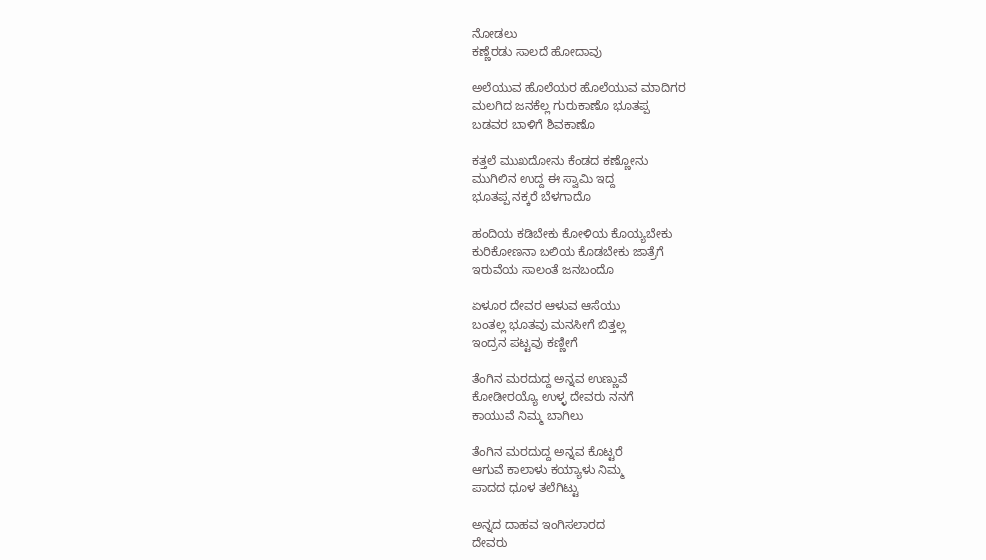ನೋಡಲು
ಕಣ್ಣೆರಡು ಸಾಲದೆ ಹೋದಾವು

ಅಲೆಯುವ ಹೊಲೆಯರ ಹೊಲೆಯುವ ಮಾದಿಗರ
ಮಲಗಿದ ಜನಕೆಲ್ಲ ಗುರುಕಾಣೊ ಭೂತಪ್ಪ
ಬಡವರ ಬಾಳಿಗೆ ಶಿವಕಾಣೊ

ಕತ್ತಲೆ ಮುಖದೋನು ಕೆಂಡದ ಕಣ್ಣೋನು
ಮುಗಿಲಿನ ಉದ್ದ ಈ ಸ್ವಾಮಿ ಇದ್ದ
ಭೂತಪ್ಪ ನಕ್ಕರೆ ಬೆಳಗಾದೊ

ಹಂದಿಯ ಕಡಿಬೇಕು ಕೋಳಿಯ ಕೊಯ್ಯಬೇಕು
ಕುರಿಕೋಣನಾ ಬಲಿಯ ಕೊಡಬೇಕು ಜಾತ್ರೆಗೆ
ಇರುವೆಯ ಸಾಲಂತೆ ಜನಬಂದೊ

ಏಳೂರ ದೇವರ ಆಳುವ ಆಸೆಯು
ಬಂತಲ್ಲ ಭೂತವು ಮನಸೀಗೆ ಬಿತ್ತಲ್ಲ
ಇಂದ್ರನ ಪಟ್ಟವು ಕಣ್ಣೀಗೆ

ತೆಂಗಿನ ಮರದುದ್ದ ಅನ್ನವ ಉಣ್ಣುವೆ
ಕೋಡೀರಯ್ಯೊ ಉಳ್ಳ ದೇವರು ನನಗೆ
ಕಾಯುವೆ ನಿಮ್ಮ ಬಾಗಿಲು

ತೆಂಗಿನ ಮರದುದ್ದ ಅನ್ನವ ಕೊಟ್ಟರೆ
ಆಗುವೆ ಕಾಲಾಳು ಕಯ್ಯಾಳು ನಿಮ್ಮ
ಪಾದದ ಧೂಳ ತಲೆಗಿಟ್ಟು

ಅನ್ನದ ದಾಹವ ಇಂಗಿಸಲಾರದ
ದೇವರು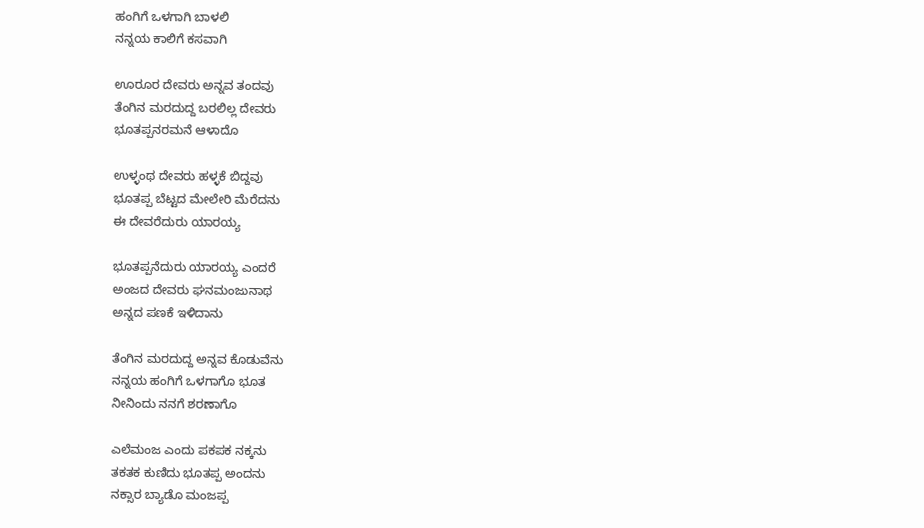ಹಂಗಿಗೆ ಒಳಗಾಗಿ ಬಾಳಲಿ
ನನ್ನಯ ಕಾಲಿಗೆ ಕಸವಾಗಿ

ಊರೂರ ದೇವರು ಅನ್ನವ ತಂದವು
ತೆಂಗಿನ ಮರದುದ್ದ ಬರಲಿಲ್ಲ ದೇವರು
ಭೂತಪ್ಪನರಮನೆ ಆಳಾದೊ

ಉಳ್ಳಂಥ ದೇವರು ಹಳ್ಳಕೆ ಬಿದ್ದವು
ಭೂತಪ್ಪ ಬೆಟ್ಟದ ಮೇಲೇರಿ ಮೆರೆದನು
ಈ ದೇವರೆದುರು ಯಾರಯ್ಯ

ಭೂತಪ್ಪನೆದುರು ಯಾರಯ್ಯ ಎಂದರೆ
ಅಂಜದ ದೇವರು ಘನಮಂಜುನಾಥ
ಅನ್ನದ ಪಣಕೆ ಇಳಿದಾನು

ತೆಂಗಿನ ಮರದುದ್ದ ಅನ್ನವ ಕೊಡುವೆನು
ನನ್ನಯ ಹಂಗಿಗೆ ಒಳಗಾಗೊ ಭೂತ
ನೀನಿಂದು ನನಗೆ ಶರಣಾಗೊ

ಎಲೆಮಂಜ ಎಂದು ಪಕಪಕ ನಕ್ಕನು
ತಕತಕ ಕುಣಿದು ಭೂತಪ್ಪ ಅಂದನು
ನಕ್ಸಾರ ಬ್ಯಾಡೊ ಮಂಜಪ್ಪ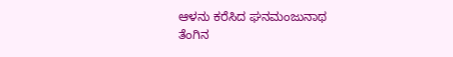ಆಳನು ಕರೆಸಿದ ಘನಮಂಜುನಾಥ
ತೆಂಗಿನ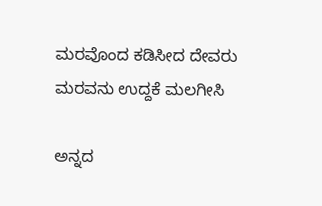ಮರವೊಂದ ಕಡಿಸೀದ ದೇವರು
ಮರವನು ಉದ್ದಕೆ ಮಲಗೀಸಿ

ಅನ್ನದ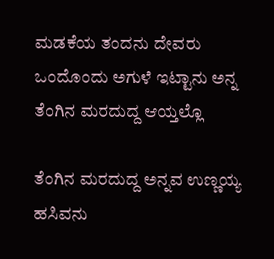ಮಡಕೆಯ ತಂದನು ದೇವರು
ಒಂದೊಂದು ಅಗುಳೆ ಇಟ್ಟಾನು ಅನ್ನ
ತೆಂಗಿನ ಮರದುದ್ದ ಆಯ್ತಲ್ಲೊ

ತೆಂಗಿನ ಮರದುದ್ದ ಅನ್ನವ ಉಣ್ಣಯ್ಯ
ಹಸಿವನು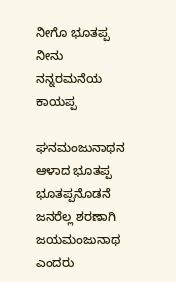ನೀಗೊ ಭೂತಪ್ಪ ನೀನು
ನನ್ನರಮನೆಯ ಕಾಯಪ್ಪ

ಘನಮಂಜುನಾಥನ ಆಳಾದ ಭೂತಪ್ಪ
ಭೂತಪ್ಪನೊಡನೆ ಜನರೆಲ್ಲ ಶರಣಾಗಿ
ಜಯಮಂಜುನಾಥ ಎಂದರು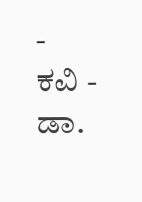-
ಕವಿ - ಡಾ.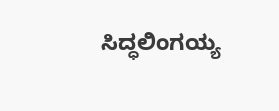ಸಿದ್ಧಲಿಂಗಯ್ಯ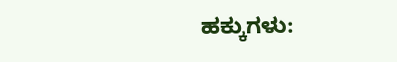ಹಕ್ಕುಗಳು: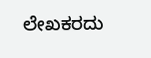ಲೇಖಕರದು